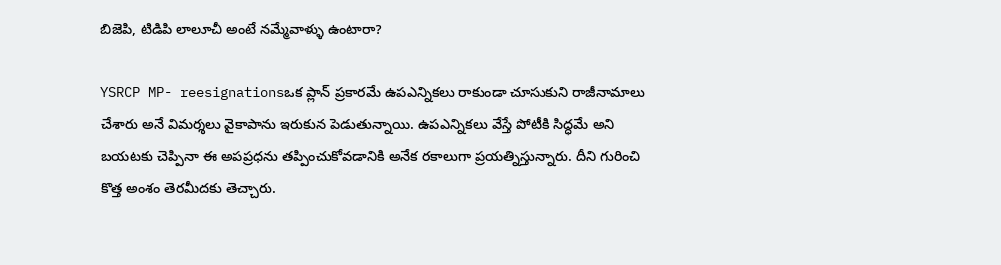బిజెపి, టిడిపి లాలూచీ అంటే నమ్మేవాళ్ళు ఉంటారా?

YSRCP MP- reesignationsఒక ప్లాన్ ప్రకారమే ఉపఎన్నికలు రాకుండా చూసుకుని రాజీనామాలు చేశారు అనే విమర్శలు వైకాపాను ఇరుకున పెడుతున్నాయి. ఉపఎన్నికలు వేస్తే పోటీకి సిద్ధమే అని బయటకు చెప్పినా ఈ అపప్రధను తప్పించుకోవడానికి అనేక రకాలుగా ప్రయత్నిస్తున్నారు. దీని గురించి కొత్త అంశం తెరమీదకు తెచ్చారు.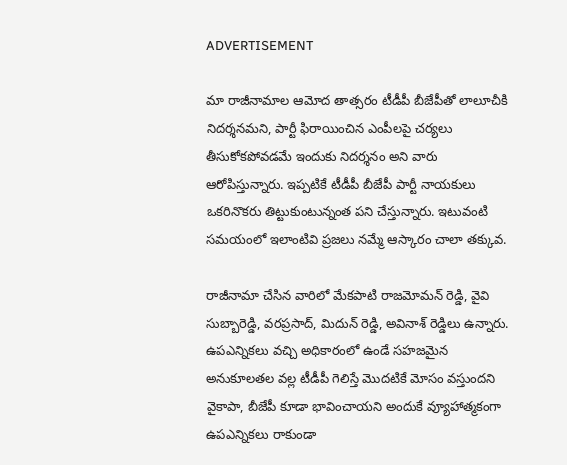ADVERTISEMENT

మా రాజీనామాల ఆమోద తాత్సరం టీడీపీ బీజేపీతో లాలూచీకి నిదర్శనమని, పార్టీ ఫిరాయించిన ఎంపీలపై చర్యలు తీసుకోకపోవడమే ఇందుకు నిదర్శనం అని వారు ఆరోపిస్తున్నారు. ఇప్పటికే టీడీపీ బీజేపీ పార్టీ నాయకులు ఒకరినొకరు తిట్టుకుంటున్నంత పని చేస్తున్నారు. ఇటువంటి సమయంలో ఇలాంటివి ప్రజలు నమ్మే ఆస్కారం చాలా తక్కువ.

రాజీనామా చేసిన వారిలో మేకపాటి రాజమోమన్ రెడ్డి, వైవి సుబ్బారెడ్డి, వరప్రసాద్, మిదున్ రెడ్డి, అవినాశ్ రెడ్డిలు ఉన్నారు. ఉపఎన్నికలు వచ్చి అధికారంలో ఉండే సహజమైన అనుకూలతల వల్ల టీడీపీ గెలిస్తే మొదటికే మోసం వస్తుందని వైకాపా, బీజేపీ కూడా భావించాయని అందుకే వ్యూహాత్మకంగా ఉపఎన్నికలు రాకుండా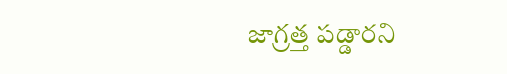జాగ్రత్త పడ్డారని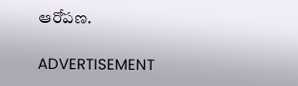ఆరోపణ.

ADVERTISEMENT